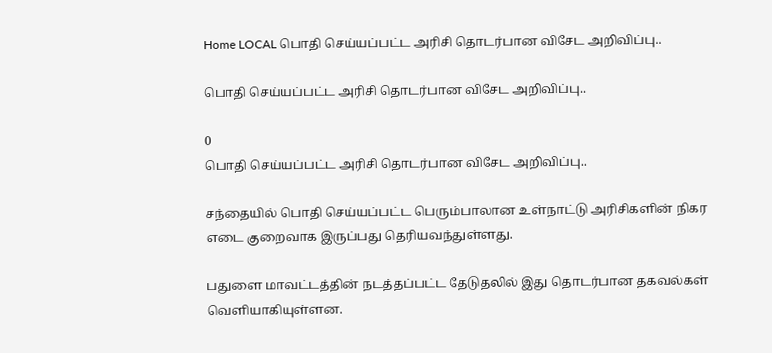Home LOCAL பொதி செய்யப்பட்ட அரிசி தொடர்பான விசேட அறிவிப்பு..

பொதி செய்யப்பட்ட அரிசி தொடர்பான விசேட அறிவிப்பு..

0
பொதி செய்யப்பட்ட அரிசி தொடர்பான விசேட அறிவிப்பு..

சந்தையில் பொதி செய்யப்பட்ட பெரும்பாலான உள்நாட்டு அரிசிகளின் நிகர எடை குறைவாக இருப்பது தெரியவந்துள்ளது.

பதுளை மாவட்டத்தின் நடத்தப்பட்ட தேடுதலில் இது தொடர்பான தகவல்கள் வெளியாகியுள்ளன.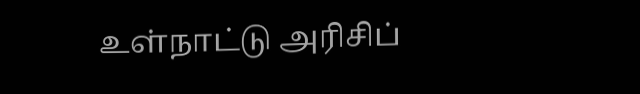உள்நாட்டு அரிசிப்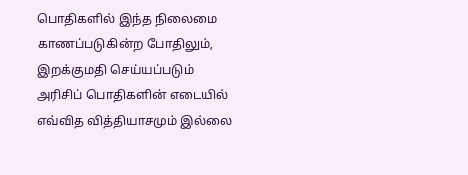பொதிகளில் இந்த நிலைமை காணப்படுகின்ற போதிலும், இறக்குமதி செய்யப்படும் அரிசிப் பொதிகளின் எடையில் எவ்வித வித்தியாசமும் இல்லை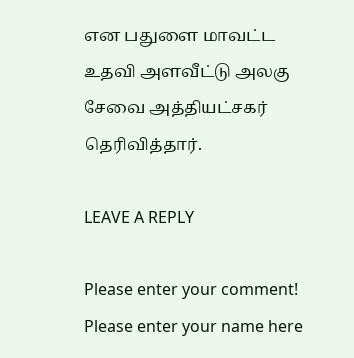என பதுளை மாவட்ட உதவி அளவீட்டு அலகு சேவை அத்தியட்சகர் தெரிவித்தார்.

LEAVE A REPLY

Please enter your comment!
Please enter your name here